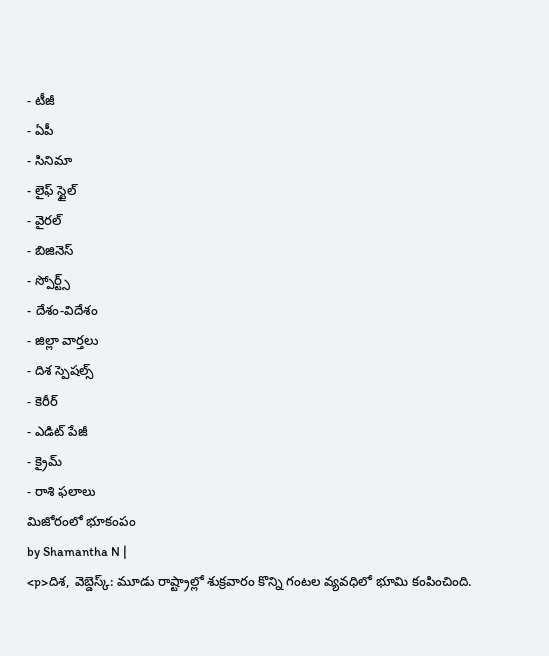- టీజీ
- ఏపీ
- సినిమా
- లైఫ్ స్టైల్
- వైరల్
- బిజినెస్
- స్పోర్ట్స్
- దేశం-విదేశం
- జిల్లా వార్తలు
- దిశ స్పెషల్స్
- కెరీర్
- ఎడిట్ పేజీ
- క్రైమ్
- రాశి ఫలాలు
మిజోరంలో భూకంపం
by Shamantha N |
<p>దిశ, వెబ్డెస్క్: మూడు రాష్ట్రాల్లో శుక్రవారం కొన్ని గంటల వ్యవధిలో భూమి కంపించింది.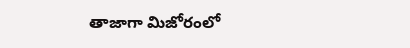తాజాగా మిజోరంలో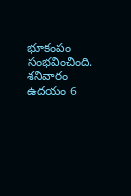భూకంపం సంభవించింది. శనివారం ఉదయం 6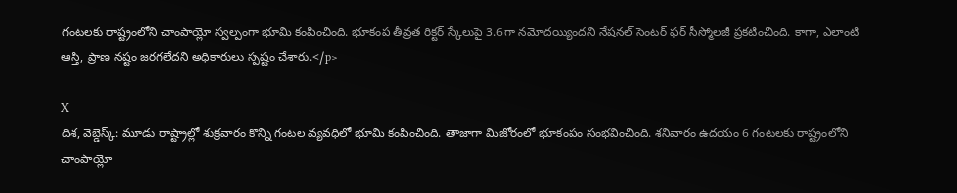గంటలకు రాష్ట్రంలోని చాంపాయ్లో స్వల్పంగా భూమి కంపించింది. భూకంప తీవ్రత రిక్టర్ స్కేలుపై 3.6గా నమోదయ్యిందని నేషనల్ సెంటర్ ఫర్ సీస్మోలజీ ప్రకటించింది. కాగా, ఎలాంటి ఆస్తి, ప్రాణ నష్టం జరగలేదని అధికారులు స్పష్టం చేశారు.</p>

X
దిశ, వెబ్డెస్క్: మూడు రాష్ట్రాల్లో శుక్రవారం కొన్ని గంటల వ్యవధిలో భూమి కంపించింది. తాజాగా మిజోరంలో భూకంపం సంభవించింది. శనివారం ఉదయం 6 గంటలకు రాష్ట్రంలోని చాంపాయ్లో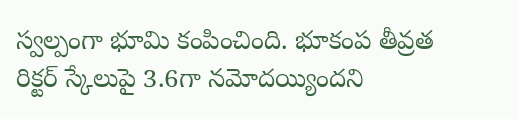స్వల్పంగా భూమి కంపించింది. భూకంప తీవ్రత రిక్టర్ స్కేలుపై 3.6గా నమోదయ్యిందని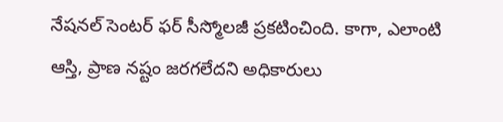నేషనల్ సెంటర్ ఫర్ సీస్మోలజీ ప్రకటించింది. కాగా, ఎలాంటి ఆస్తి, ప్రాణ నష్టం జరగలేదని అధికారులు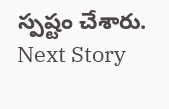స్పష్టం చేశారు.
Next Story